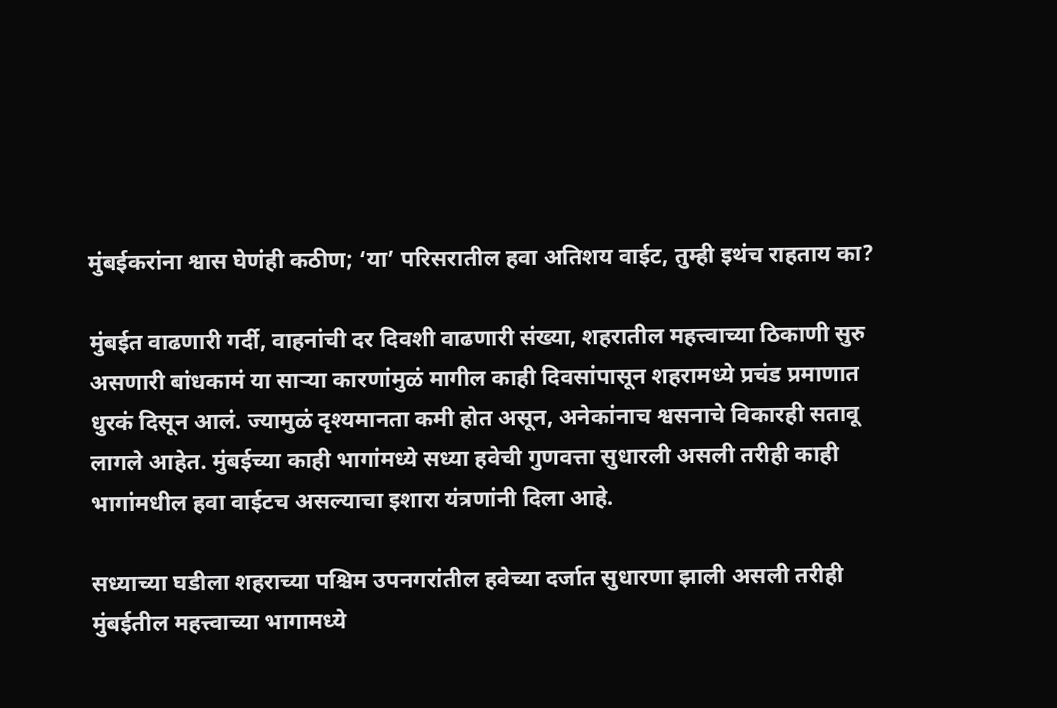मुंबईकरांना श्वास घेणंही कठीण; ‘या’ परिसरातील हवा अतिशय वाईट, तुम्ही इथंच राहताय का?

मुंबईत वाढणारी गर्दी, वाहनांची दर दिवशी वाढणारी संख्या, शहरातील महत्त्वाच्या ठिकाणी सुरु असणारी बांधकामं या साऱ्या कारणांमुळं मागील काही दिवसांपासून शहरामध्ये प्रचंड प्रमाणात धुरकं दिसून आलं. ज्यामुळं दृश्यमानता कमी होत असून, अनेकांनाच श्वसनाचे विकारही सतावू लागले आहेत. मुंबईच्या काही भागांमध्ये सध्या हवेची गुणवत्ता सुधारली असली तरीही काही भागांमधील हवा वाईटच असल्याचा इशारा यंत्रणांनी दिला आहे.

सध्याच्या घडीला शहराच्या पश्चिम उपनगरांतील हवेच्या दर्जात सुधारणा झाली असली तरीही मुंबईतील महत्त्वाच्या भागामध्ये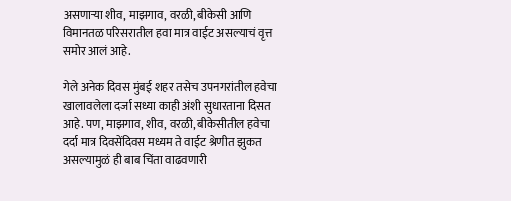असणाऱ्या शीव, माझगाव, वरळी, बीकेसी आणि विमानतळ परिसरातील हवा मात्र वाईट असल्याचं वृत्त समोर आलं आहे.

गेले अनेक दिवस मुंबई शहर तसेच उपनगरांतील हवेचा खालावलेला दर्जा सध्या काही अंशी सुधारताना दिसत आहे. पण, माझगाव, शीव, वरळी, बीकेसीतील हवेचा दर्दा मात्र दिवसेंदिवस मध्यम ते वाईट श्रेणीत झुकत असल्यामुळं ही बाब चिंता वाढवणारी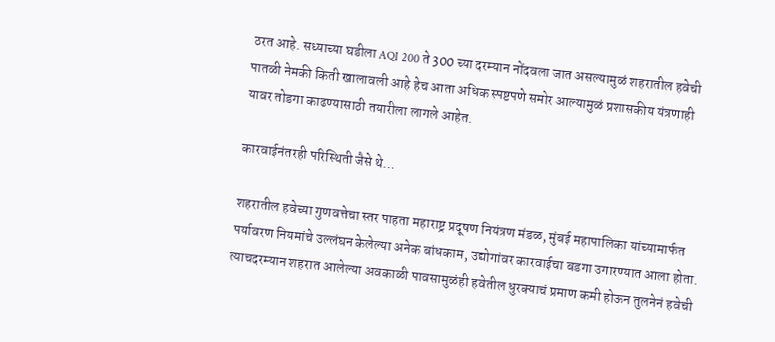ठरत आहे. सध्याच्या घडीला AQI 200 ते 300 च्या दरम्यान नोंदवला जात असल्यामुळं शहरातील हवेची पातळी नेमकी किती खालावली आहे हेच आता अधिक स्पष्टपणे समोर आल्यामुळं प्रशासकीय यंत्रणाही यावर तोडगा काढण्यासाठी तयारीला लागले आहेत.

कारवाईनंतरही परिस्थिती जैसे थे…

शहरातील हवेच्या गुणवत्तेचा स्तर पाहता महाराष्ट्र प्रदूषण नियंत्रण मंडळ, मुंबई महापालिका यांच्यामार्फत पर्यावरण नियमांचे उल्लंघन केलेल्या अनेक बांधकाम, उद्योगांवर कारवाईचा बडगा उगारण्यात आला होता. त्याचदरम्यान शहरात आलेल्या अवकाळी पावसामुळंही हवेतील धुरक्याचं प्रमाण कमी होऊन तुलनेनं हवेची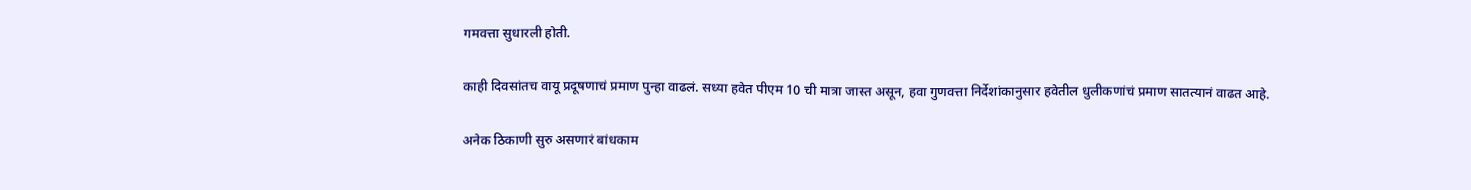गमवत्ता सुधारली होती.

काही दिवसांतच वायू प्रदूषणाचं प्रमाण पुन्हा वाढलं. सध्या हवेत पीएम 10 ची मात्रा जास्त असून, हवा गुणवत्ता निर्देशांकानुसार हवेतील धुलीकणांचं प्रमाण सातत्यानं वाढत आहे.

अनेक ठिकाणी सुरु असणारं बांधकाम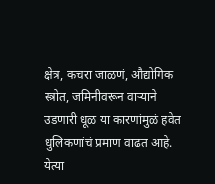क्षेत्र, कचरा जाळणं, औद्योगिक स्त्रोत, जमिनीवरून वाऱ्याने उडणारी धूळ या कारणांमुळं हवेत धुलिकणांचं प्रमाण वाढत आहे. येत्या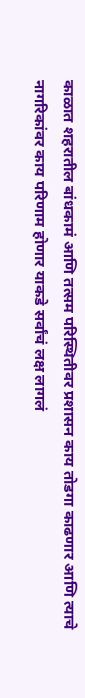काळात शहरातील बांधकामं आणि तत्सम परिस्थितीवर प्रशासन काय तोडगा काढणार आणि त्याचे नागरिकांवर काय परिणाम होणार याकडे सर्वांचं लक्ष लागलं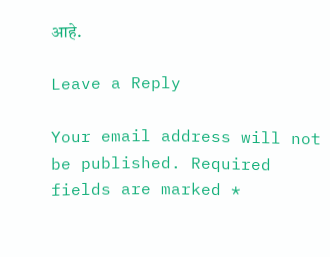आहे.

Leave a Reply

Your email address will not be published. Required fields are marked *